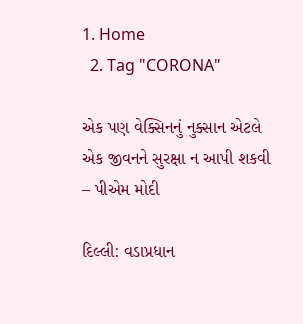1. Home
  2. Tag "CORONA"

એક પણ વેક્સિનનું નુક્સાન એટલે એક જીવનને સુરક્ષા ન આપી શકવી – પીએમ મોદી

દિલ્લી: વડાપ્રધાન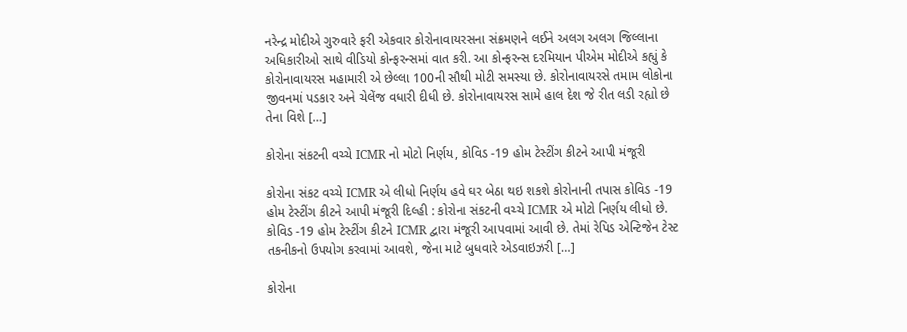નરેન્દ્ર મોદીએ ગુરુવારે ફરી એકવાર કોરોનાવાયરસના સંક્રમણને લઈને અલગ અલગ જિલ્લાના અધિકારીઓ સાથે વીડિયો કોન્ફરન્સમાં વાત કરી. આ કોન્ફરન્સ દરમિયાન પીએમ મોદીએ કહ્યું કે કોરોનાવાયરસ મહામારી એ છેલ્લા 100ની સૌથી મોટી સમસ્યા છે. કોરોનાવાયરસે તમામ લોકોના જીવનમાં પડકાર અને ચેલેંજ વધારી દીધી છે. કોરોનાવાયરસ સામે હાલ દેશ જે રીત લડી રહ્યો છે તેના વિશે […]

કોરોના સંકટની વચ્ચે ICMR નો મોટો નિર્ણય, કોવિડ -19 હોમ ટેસ્ટીંગ કીટને આપી મંજૂરી

કોરોના સંકટ વચ્ચે ICMR એ લીધો નિર્ણય હવે ઘર બેઠા થઇ શકશે કોરોનાની તપાસ કોવિડ -19 હોમ ટેસ્ટીંગ કીટને આપી મંજૂરી દિલ્હી : કોરોના સંકટની વચ્ચે ICMR એ મોટો નિર્ણય લીધો છે. કોવિડ -19 હોમ ટેસ્ટીંગ કીટને ICMR દ્વારા મંજૂરી આપવામાં આવી છે. તેમાં રેપિડ એન્ટિજેન ટેસ્ટ તકનીકનો ઉપયોગ કરવામાં આવશે, જેના માટે બુધવારે એડવાઇઝરી […]

કોરોના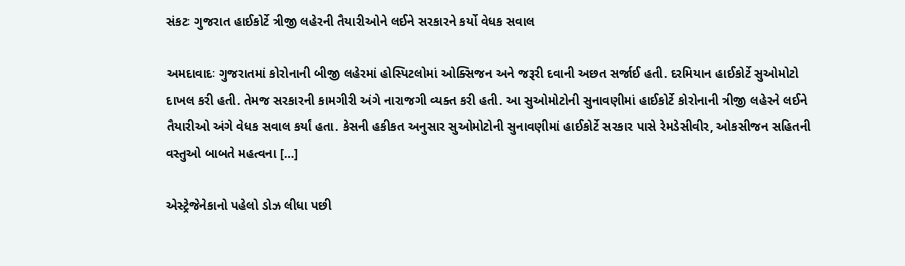સંકટઃ ગુજરાત હાઈકોર્ટે ત્રીજી લહેરની તૈયારીઓને લઈને સરકારને કર્યો વેધક સવાલ

અમદાવાદઃ ગુજરાતમાં કોરોનાની બીજી લહેરમાં હોસ્પિટલોમાં ઓક્સિજન અને જરૂરી દવાની અછત સર્જાઈ હતી. દરમિયાન હાઈકોર્ટે સુઓમોટો દાખલ કરી હતી. તેમજ સરકારની કામગીરી અંગે નારાજગી વ્યક્ત કરી હતી. આ સુઓમોટોની સુનાવણીમાં હાઈકોર્ટે કોરોનાની ત્રીજી લહેરને લઈને તૈયારીઓ અંગે વેધક સવાલ કર્યાં હતા. કેસની હકીકત અનુસાર સુઓમોટોની સુનાવણીમાં હાઈકોર્ટે સરકાર પાસે રેમડેસીવીર, ઓકસીજન સહિતની વસ્તુઓ બાબતે મહત્વના […]

એસ્ટ્રેજેનેકાનો પહેલો ડોઝ લીધા પછી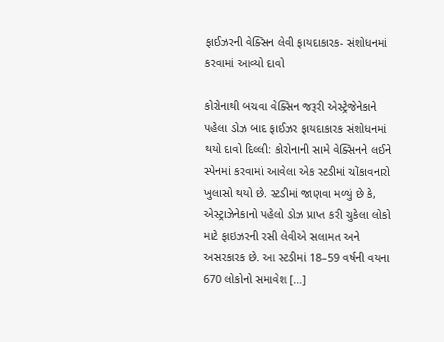ફાઈઝરની વેક્સિન લેવી ફાયદાકારક- સંશોધનમાં કરવામાં આવ્યો દાવો

કોરોનાથી બચવા વેક્સિન જરૂરી એસ્ટ્રેજેનેકાને પહેલા ડોઝ બાદ ફાઈઝર ફાયદાકારક સંશોધનમાં થયો દાવો દિલ્લી: કોરોનાની સામે વેક્સિનને લઈને સ્પેનમાં કરવામાં આવેલા એક સ્ટડીમાં ચોંકાવનારો ખુલાસો થયો છે. સ્ટડીમાં જાણવા મળ્યું છે કે, એસ્ટ્રાઝેનેકાનો પહેલો ડોઝ પ્રાપ્ત કરી ચુકેલા લોકો માટે ફાઇઝરની રસી લેવીએ સલામત અને અસરકારક છે. આ સ્ટડીમાં 18–59 વર્ષની વયના 670 લોકોનો સમાવેશ […]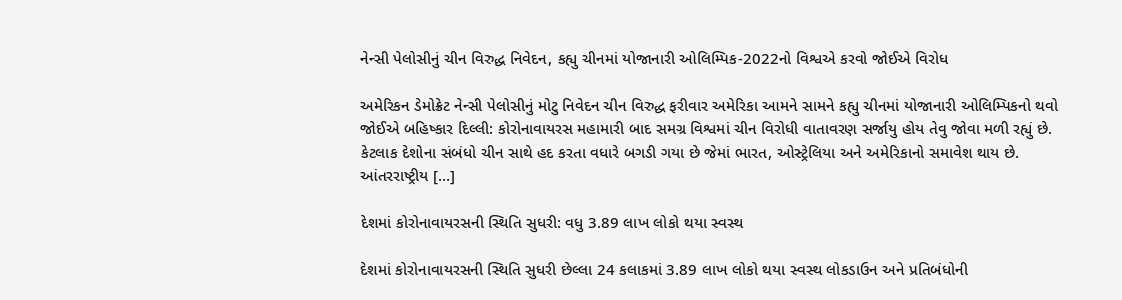નેન્સી પેલોસીનું ચીન વિરુદ્ધ નિવેદન, કહ્યુ ચીનમાં યોજાનારી ઓલિમ્પિક-2022નો વિશ્વએ કરવો જોઈએ વિરોધ

અમેરિકન ડેમોક્રેટ નેન્સી પેલોસીનું મોટુ નિવેદન ચીન વિરુદ્ધ ફરીવાર અમેરિકા આમને સામને કહ્યુ ચીનમાં યોજાનારી ઓલિમ્પિકનો થવો જોઈએ બહિષ્કાર દિલ્લી: કોરોનાવાયરસ મહામારી બાદ સમગ્ર વિશ્વમાં ચીન વિરોધી વાતાવરણ સર્જાયુ હોય તેવુ જોવા મળી રહ્યું છે. કેટલાક દેશોના સંબંધો ચીન સાથે હદ કરતા વધારે બગડી ગયા છે જેમાં ભારત, ઓસ્ટ્રેલિયા અને અમેરિકાનો સમાવેશ થાય છે. આંતરરાષ્ટ્રીય […]

દેશમાં કોરોનાવાયરસની સ્થિતિ સુધરી: વધુ 3.89 લાખ લોકો થયા સ્વસ્થ

દેશમાં કોરોનાવાયરસની સ્થિતિ સુધરી છેલ્લા 24 કલાકમાં 3.89 લાખ લોકો થયા સ્વસ્થ લોકડાઉન અને પ્રતિબંધોની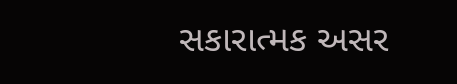સકારાત્મક અસર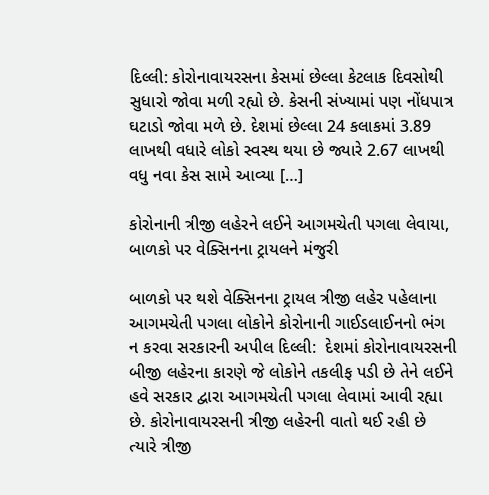દિલ્લી: કોરોનાવાયરસના કેસમાં છેલ્લા કેટલાક દિવસોથી સુધારો જોવા મળી રહ્યો છે. કેસની સંખ્યામાં પણ નોંધપાત્ર ઘટાડો જોવા મળે છે. દેશમાં છેલ્લા 24 કલાકમાં 3.89 લાખથી વધારે લોકો સ્વસ્થ થયા છે જ્યારે 2.67 લાખથી વધુ નવા કેસ સામે આવ્યા […]

કોરોનાની ત્રીજી લહેરને લઈને આગમચેતી પગલા લેવાયા, બાળકો પર વેક્સિનના ટ્રાયલને મંજુરી

બાળકો પર થશે વેક્સિનના ટ્રાયલ ત્રીજી લહેર પહેલાના આગમચેતી પગલા લોકોને કોરોનાની ગાઈડલાઈનનો ભંગ ન કરવા સરકારની અપીલ દિલ્લી:  દેશમાં કોરોનાવાયરસની બીજી લહેરના કારણે જે લોકોને તકલીફ પડી છે તેને લઈને હવે સરકાર દ્વારા આગમચેતી પગલા લેવામાં આવી રહ્યા છે. કોરોનાવાયરસની ત્રીજી લહેરની વાતો થઈ રહી છે ત્યારે ત્રીજી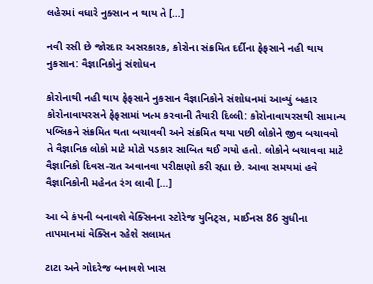લહેરમાં વધારે નુક્સાન ન થાય તે […]

નવી રસી છે જોરદાર અસરકારક, કોરોના સંક્રમિત દર્દીના ફેફસાને નહી થાય નુકસાન: વૈજ્ઞાનિકોનું સંશોધન

કોરોનાથી નહી થાય ફેફસાને નુકસાન વૈજ્ઞાનિકોને સંશોધનમાં આવ્યું બહાર કોરોનાવાયરસને ફેફસામાં ખત્મ કરવાની તૈયારી દિલ્લી: કોરોનાવાયરસથી સામાન્ય પબ્લિકને સંક્રમિત થતા બચાવવી અને સંક્રમિત થયા પછી લોકોને જીવ બચાવવો તે વૈજ્ઞાનિક લોકો માટે મોટો પડકાર સાબિત થઈ ગયો હતો. લોકોને બચાવવા માટે વૈજ્ઞાનિકો દિવસ-રાત અવાનવા પરીક્ષણો કરી રહ્યા છે. આવા સમયમાં હવે વૈજ્ઞાનિકોની મહેનત રંગ લાવી […]

આ બે કંપની બનાવશે વેક્સિનના સ્ટોરેજ યુનિટ્સ, માઈનસ 86 સુધીના તાપમાનમાં વેક્સિન રહેશે સલામત

ટાટા અને ગોદરેજ બનાવશે ખાસ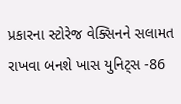પ્રકારના સ્ટોરેજ વેક્સિનને સલામત રાખવા બનશે ખાસ યુનિટ્સ -86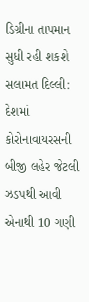ડિગ્રીના તાપમાન સુધી રહી શકશે સલામત દિલ્લી: દેશમાં કોરોનાવાયરસની બીજી લહેર જેટલી ઝડપથી આવી એનાથી 10 ગણી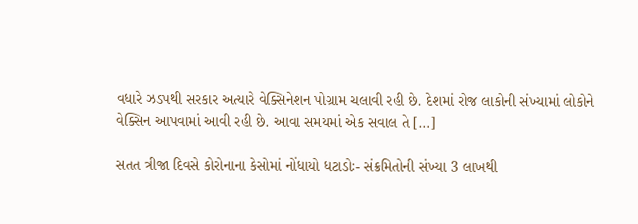વધારે ઝડપથી સરકાર અત્યારે વેક્સિનેશન પોગ્રામ ચલાવી રહી છે. દેશમાં રોજ લાકોની સંખ્યામાં લોકોને વેક્સિન આપવામાં આવી રહી છે. આવા સમયમાં એક સવાલ તે […]

સતત ત્રીજા દિવસે કોરોનાના કેસોમાં નોંધાયો ધટાડોઃ- સંક્રમિતોની સંખ્યા 3 લાખથી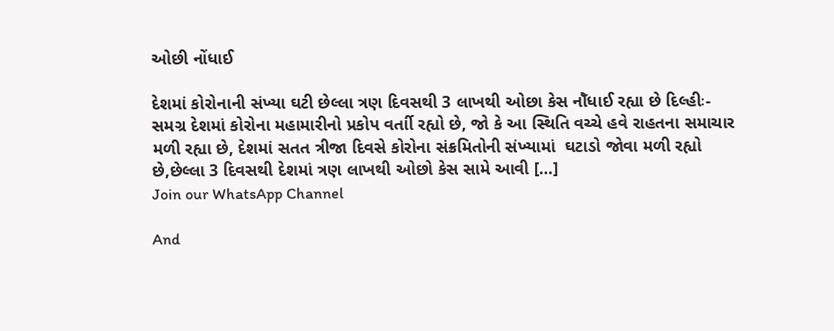ઓછી નોંધાઈ

દેશમાં કોરોનાની સંખ્યા ઘટી છેલ્લા ત્રણ દિવસથી 3 લાખથી ઓછા કેસ નોઁધાઈ રહ્યા છે દિલ્હીઃ- સમગ્ર દેશમાં કોરોના મહામારીનો પ્રકોપ વર્તાી રહ્યો છે, જો કે આ સ્થિતિ વચ્ચે હવે રાહતના સમાચાર મળી રહ્યા છે, દેશમાં સતત ત્રીજા દિવસે કોરોના સંક્રમિતોની સંખ્યામાં  ઘટાડો જોવા મળી રહ્યો છે,છેલ્લા 3 દિવસથી દેશમાં ત્રણ લાખથી ઓછો કેસ સામે આવી […]
Join our WhatsApp Channel

And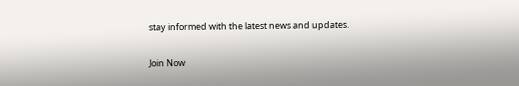stay informed with the latest news and updates.

Join Now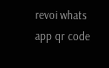revoi whats app qr code